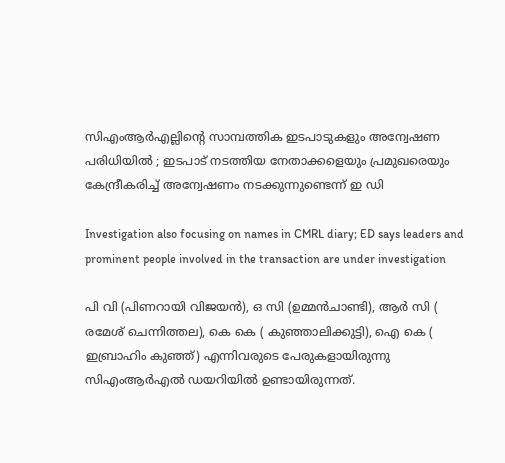സിഎംആർഎല്ലിന്റെ സാമ്പത്തിക ഇടപാടുകളും അന്വേഷണ പരിധിയിൽ ; ഇടപാട് നടത്തിയ നേതാക്കളെയും പ്രമുഖരെയും കേന്ദ്രീകരിച്ച് അന്വേഷണം നടക്കുന്നുണ്ടെന്ന് ഇ ഡി

Investigation also focusing on names in CMRL diary; ED says leaders and prominent people involved in the transaction are under investigation

പി വി (പിണറായി വിജയൻ), ഒ സി (ഉമ്മൻചാണ്ടി), ആർ സി ( രമേശ് ചെന്നിത്തല), കെ കെ ( കുഞ്ഞാലിക്കുട്ടി), ഐ കെ ( ഇബ്രാഹിം കുഞ്ഞ്) എന്നിവരുടെ പേരുകളായിരുന്നു സിഎംആർഎൽ ഡയറിയിൽ ഉണ്ടായിരുന്നത്.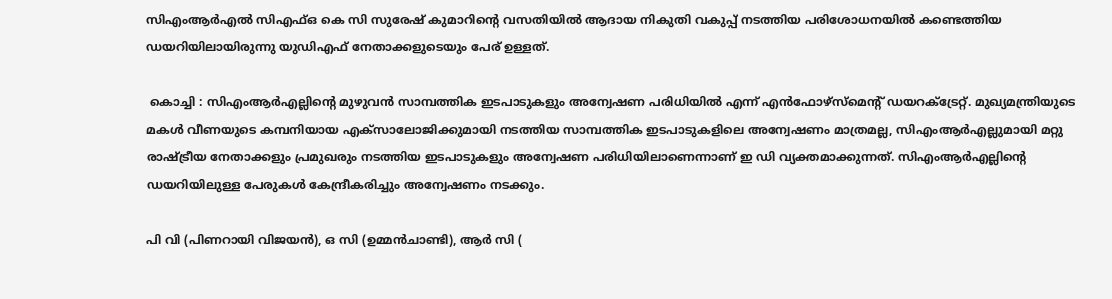സിഎംആർഎൽ സിഎഫ്ഒ കെ സി സുരേഷ് കുമാറിന്റെ വസതിയിൽ ആദായ നികുതി വകുപ്പ് നടത്തിയ പരിശോധനയിൽ കണ്ടെത്തിയ ഡയറിയിലായിരുന്നു യുഡിഎഫ് നേതാക്കളുടെയും പേര് ഉള്ളത്.

 കൊച്ചി : സിഎംആർഎല്ലിന്റെ മുഴുവൻ സാമ്പത്തിക ഇടപാടുകളും അന്വേഷണ പരിധിയിൽ എന്ന് എൻഫോഴ്‌സ്‌മെന്റ് ഡയറക്ട്രേറ്റ്. മുഖ്യമന്ത്രിയുടെ മകൾ വീണയുടെ കമ്പനിയായ എക്‌സാലോജിക്കുമായി നടത്തിയ സാമ്പത്തിക ഇടപാടുകളിലെ അന്വേഷണം മാത്രമല്ല, സിഎംആർഎല്ലുമായി മറ്റു രാഷ്ട്രീയ നേതാക്കളും പ്രമുഖരും നടത്തിയ ഇടപാടുകളും അന്വേഷണ പരിധിയിലാണെന്നാണ് ഇ ഡി വ്യക്തമാക്കുന്നത്. സിഎംആർഎല്ലിന്റെ ഡയറിയിലുള്ള പേരുകൾ കേന്ദ്രീകരിച്ചും അന്വേഷണം നടക്കും.

പി വി (പിണറായി വിജയൻ), ഒ സി (ഉമ്മൻചാണ്ടി), ആർ സി (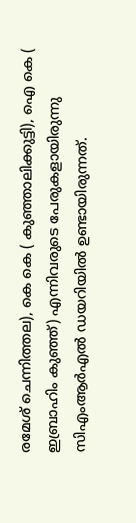രമേശ് ചെന്നിത്തല), കെ കെ ( കുഞ്ഞാലിക്കുട്ടി), ഐ കെ ( ഇബ്രാഹിം കുഞ്ഞ്) എന്നിവരുടെ പേരുകളായിരുന്നു സിഎംആർഎൽ ഡയറിയിൽ ഉണ്ടായിരുന്നത്.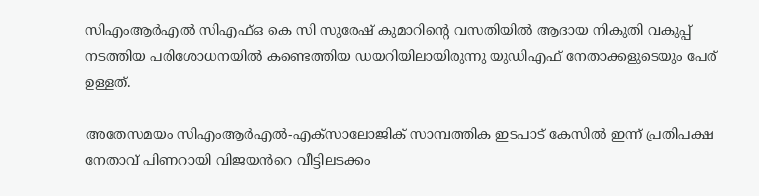സിഎംആർഎൽ സിഎഫ്ഒ കെ സി സുരേഷ് കുമാറിന്റെ വസതിയിൽ ആദായ നികുതി വകുപ്പ് നടത്തിയ പരിശോധനയിൽ കണ്ടെത്തിയ ഡയറിയിലായിരുന്നു യുഡിഎഫ് നേതാക്കളുടെയും പേര് ഉള്ളത്.

അതേസമയം സിഎംആർഎൽ-എക്സാലോജിക് സാമ്പത്തിക ഇടപാട് കേസിൽ ഇന്ന് പ്രതിപക്ഷ നേതാവ് പിണറായി വിജയൻറെ വീട്ടിലടക്കം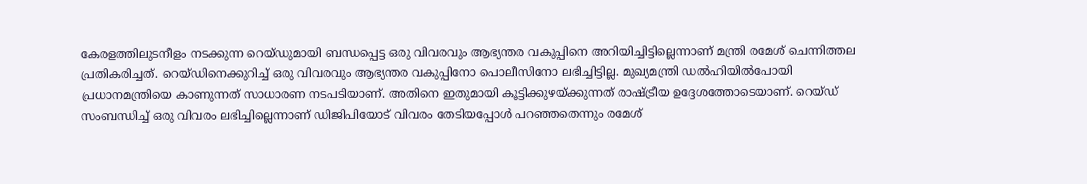കേരളത്തിലുടനീളം നടക്കുന്ന റെയ്ഡുമായി ബന്ധപ്പെട്ട ഒരു വിവരവും ആഭ്യന്തര വകുപ്പിനെ അറിയിച്ചിട്ടില്ലെന്നാണ് മന്ത്രി രമേശ് ചെന്നിത്തല പ്രതികരിച്ചത്. റെയ്ഡിനെക്കുറിച്ച് ഒരു വിവരവും ആഭ്യന്തര വകുപ്പിനോ പൊലീസിനോ ലഭിച്ചിട്ടില്ല. മുഖ്യമന്ത്രി ഡൽഹിയിൽപോയി പ്രധാനമന്ത്രിയെ കാണുന്നത് സാധാരണ നടപടിയാണ്. അതിനെ ഇതുമായി കൂട്ടിക്കുഴയ്ക്കുന്നത് രാഷ്ട്രീയ ഉദ്ദേശത്തോടെയാണ്. റെയ്ഡ് സംബന്ധിച്ച് ഒരു വിവരം ലഭിച്ചില്ലെന്നാണ് ഡിജിപിയോട് വിവരം തേടിയപ്പോൾ പറഞ്ഞതെന്നും രമേശ്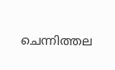ചെന്നിത്തല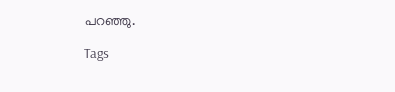പറഞ്ഞു.

Tags